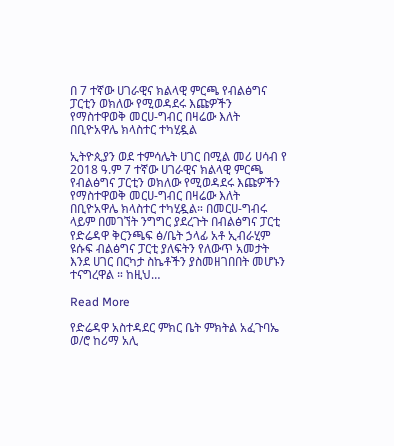በ 7 ተኛው ሀገራዊና ክልላዊ ምርጫ የብልፅግና ፓርቲን ወክለው የሚወዳደሩ እጩዎችን የማስተዋወቅ መርሀ-ግብር በዛሬው እለት በቢዮአዋሌ ክላስተር ተካሂዷል

ኢትዮጲያን ወደ ተምሳሌት ሀገር በሚል መሪ ሀሳብ የ 2018 ዓ.ም 7 ተኛው ሀገራዊና ክልላዊ ምርጫ የብልፅግና ፓርቲን ወክለው የሚወዳደሩ እጩዎችን የማስተዋወቅ መርሀ-ግብር በዛሬው እለት በቢዮአዋሌ ክላስተር ተካሂዷል። በመርሀ-ግብሩ ላይም በመገኘት ንግግር ያደረጉት በብልፅግና ፓርቲ የድሬዳዋ ቅርንጫፍ ፅ/ቤት ኃላፊ አቶ ኢብራሂም ዩሱፍ ብልፅግና ፓርቲ ያለፍትን የለውጥ አመታት እንደ ሀገር በርካታ ስኬቶችን ያስመዘገበበት መሆኑን ተናግረዋል ። ከዚህ…

Read More

የድሬዳዋ አስተዳደር ምክር ቤት ምክትል አፈጉባኤ ወ/ሮ ከሪማ አሊ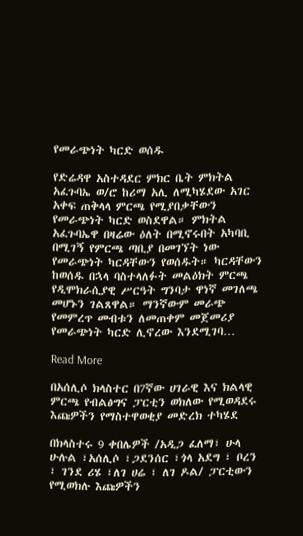የመራጭነት ካርድ ወሰዱ

የድሬዳዋ አስተዳደር ምክር ቤት ምክትል አፈጉባኤ ወ/ሮ ከሪማ አሊ ለሚካሄደው አገር አቀፍ ጠቅላላ ምርጫ የሚያበቃቸውን የመራጭነት ካርድ ወስደዋል። ምክትል አፈጉባኤዋ በዛሬው ዕለት በሚኖሩበት አካባቢ በሚገኝ የምርጫ ጣቢያ በመገኘት ነው የመራጭነት ካርዳቸውን የወሰዱት። ካርዳቸውን ከወሰዱ በኋላ ባስተላለፉት መልዕክት ምርጫ የዲሞክራሲያዊ ሥርዓት ግንባታ ዋነኛ መገለጫ መሆኑን ገልጸዋል። ማንኛውም መራጭ የመምረጥ መብቱን ለመጠቀም መጀመሪያ የመራጭነት ካርድ ሊኖረው እንደሚገባ…

Read More

በአሰሊሶ ክላስተር በ7ኛው ሀገራዊ እና ክልላዊ ምርጫ የብልፅግና ፓርቲን ወክለው የሚወዳደሩ እጩዎችን የማስተዋወቂያ መድረክ ተካሄደ

በክላስተሩ 9 ቀበሌዎች /አዲጋ ፈለማ፣ ሁላ ሁሉል ፣አሰሊሶ ፣ጋደንሰር ፣ጎላ አደግ ፣ ቦረን ፣ ገንደ ሪሄ ፣ለገ ሀሬ ፣ ለገ ዶል/ ፓርቲውን የሚወክሉ እጩዎችን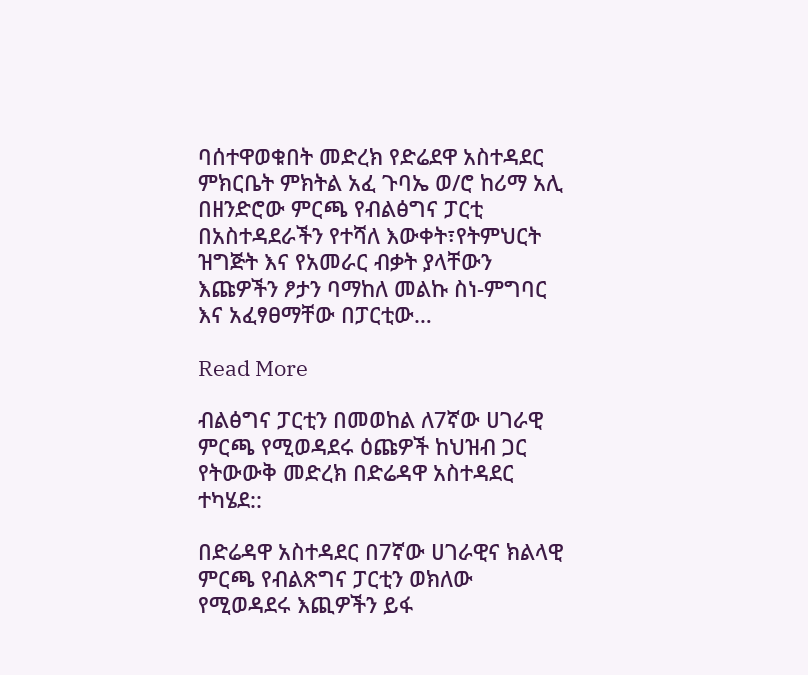ባሰተዋወቁበት መድረክ የድሬደዋ አስተዳደር ምክርቤት ምክትል አፈ ጉባኤ ወ/ሮ ከሪማ አሊ በዘንድሮው ምርጫ የብልፅግና ፓርቲ በአስተዳደራችን የተሻለ እውቀት፣የትምህርት ዝግጅት እና የአመራር ብቃት ያላቸውን እጩዎችን ፆታን ባማከለ መልኩ ስነ-ምግባር እና አፈፃፀማቸው በፓርቲው…

Read More

ብልፅግና ፓርቲን በመወከል ለ7ኛው ሀገራዊ ምርጫ የሚወዳደሩ ዕጩዎች ከህዝብ ጋር የትውውቅ መድረክ በድሬዳዋ አስተዳደር ተካሄደ::

በድሬዳዋ አስተዳደር በ7ኛው ሀገራዊና ክልላዊ ምርጫ የብልጽግና ፓርቲን ወክለው የሚወዳደሩ እጪዎችን ይፋ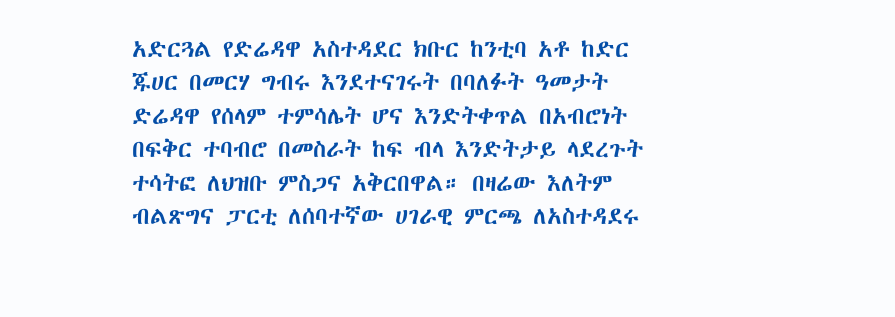አድርጓል የድሬዳዋ አስተዳደር ክቡር ከንቲባ አቶ ከድር ጁሀር በመርሃ ግብሩ እንደተናገሩት በባለፉት ዓመታት ድሬዳዋ የሰላም ተምሳሌት ሆና እንድትቀጥል በአብሮነት በፍቅር ተባብሮ በመስራት ከፍ ብላ እንድትታይ ላደረጉት ተሳትፎ ለህዝቡ ምስጋና አቅርበዋል። በዛሬው እለትም ብልጽግና ፓርቲ ለሰባተኛው ሀገራዊ ምርጫ ለአስተዳደሩ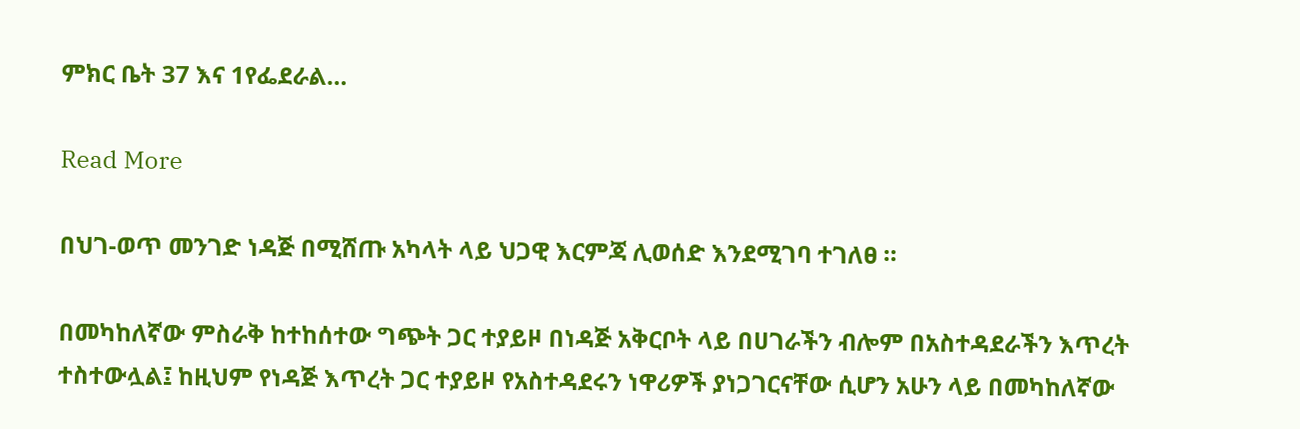ምክር ቤት 37 እና 1የፌደራል…

Read More

በህገ-ወጥ መንገድ ነዳጅ በሚሸጡ አካላት ላይ ህጋዊ እርምጃ ሊወሰድ እንደሚገባ ተገለፀ ።

በመካከለኛው ምስራቅ ከተከሰተው ግጭት ጋር ተያይዞ በነዳጅ አቅርቦት ላይ በሀገራችን ብሎም በአስተዳደራችን እጥረት ተስተውሏል፤ ከዚህም የነዳጅ እጥረት ጋር ተያይዞ የአስተዳደሩን ነዋሪዎች ያነጋገርናቸው ሲሆን አሁን ላይ በመካከለኛው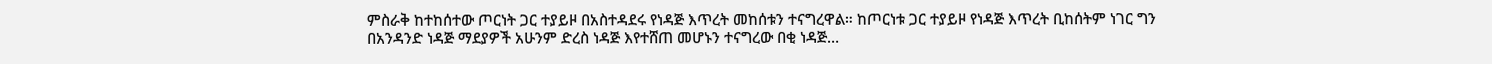ምስራቅ ከተከሰተው ጦርነት ጋር ተያይዞ በአስተዳደሩ የነዳጅ እጥረት መከሰቱን ተናግረዋል። ከጦርነቱ ጋር ተያይዞ የነዳጅ እጥረት ቢከሰትም ነገር ግን በአንዳንድ ነዳጅ ማደያዎች አሁንም ድረስ ነዳጅ እየተሸጠ መሆኑን ተናግረው በቂ ነዳጅ…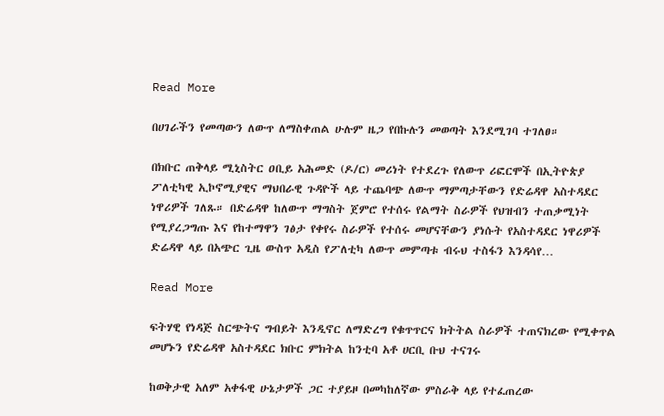Read More

በሀገራችን የመጣውን ለውጥ ለማስቀጠል ሁሉም ዜጋ የበኩሉን መወጣት እንደሚገባ ተገለፀ።

በክቡር ጠቅላይ ሚኒስትር ዐቢይ አሕመድ (ዶ/ር) መሪነት የተደረጉ የለውጥ ሪፎርሞች በኢትዮጵያ ፖለቲካዊ ኢኮኖሚያዊና ማህበራዊ ጉዳዮች ላይ ተጨባጭ ለውጥ ማምጣታቸውን የድሬዳዋ አስተዳደር ነዋሪዎች ገለጹ። በድሬዳዋ ከለውጥ ማግስት ጀምሮ የተሰሩ የልማት ስራዎች የህዝብን ተጠቃሚነት የሚያረጋግጡ እና የከተማዋን ገፅታ የቀየሩ ስራዎች የተሰሩ መሆናቸውን ያነሱት የአስተዳደር ነዋሪዎች ድሬዳዋ ላይ በአጭር ጊዜ ውስጥ አዲስ የፖለቲካ ለውጥ መምጣቱ ብሩህ ተስፋን እንዳሳየ…

Read More

ፍትሃዊ የነዳጅ ስርጭትና ግብይት እንዲኖር ለማድረግ የቁጥጥርና ክትትል ስራዎች ተጠናክረው የሚቀጥል መሆኑን የድሬዳዋ አስተዳደር ክቡር ምክትል ከንቲባ አቶ ሀርቢ ቡህ ተናገሩ

ከወቅታዊ አለም አቀፋዊ ሁኔታዎች ጋር ተያይዞ በመካከለኛው ምስራቅ ላይ የተፈጠረው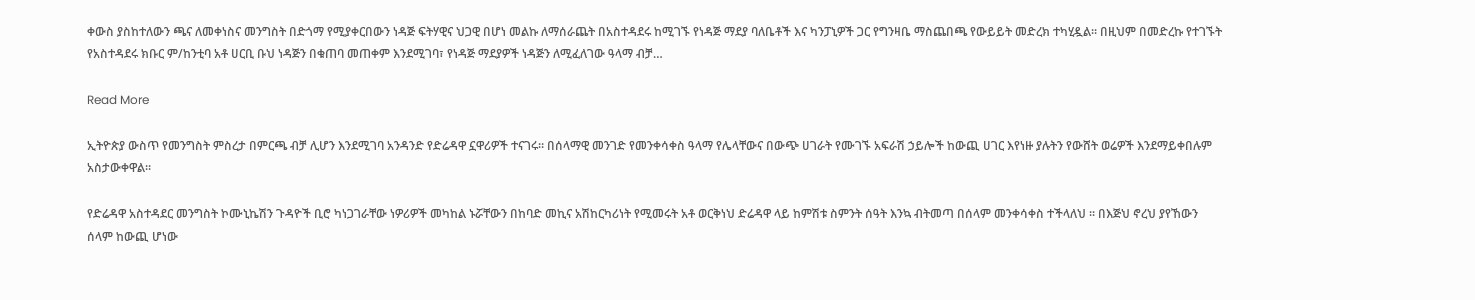ቀውስ ያስከተለውን ጫና ለመቀነስና መንግስት በድጎማ የሚያቀርበውን ነዳጅ ፍትሃዊና ህጋዊ በሆነ መልኩ ለማሰራጨት በአስተዳደሩ ከሚገኙ የነዳጅ ማደያ ባለቤቶች እና ካንፓኒዎች ጋር የግንዛቤ ማስጨበጫ የውይይት መድረክ ተካሂዷል። በዚህም በመድረኩ የተገኙት የአስተዳደሩ ክቡር ም/ከንቲባ አቶ ሀርቢ ቡህ ነዳጅን በቁጠባ መጠቀም እንደሚገባ፣ የነዳጅ ማደያዎች ነዳጅን ለሚፈለገው ዓላማ ብቻ…

Read More

ኢትዮጵያ ውስጥ የመንግስት ምስረታ በምርጫ ብቻ ሊሆን እንደሚገባ አንዳንድ የድሬዳዋ ኗዋሪዎች ተናገሩ። በሰላማዊ መንገድ የመንቀሳቀስ ዓላማ የሌላቸውና በውጭ ሀገራት የሙገኙ አፍራሽ ኃይሎች ከውጪ ሀገር እየነዙ ያሉትን የውሸት ወሬዎች እንደማይቀበሉም አስታውቀዋል።

የድሬዳዋ አስተዳደር መንግስት ኮሙኒኬሽን ጉዳዮች ቢሮ ካነጋገራቸው ነዎሪዎች መካከል ኑሯቸውን በከባድ መኪና አሽከርካሪነት የሚመሩት አቶ ወርቅነህ ድሬዳዋ ላይ ከምሽቱ ስምንት ሰዓት እንኳ ብትመጣ በሰላም መንቀሳቀስ ተችላለህ ። በእጅህ ኖረህ ያየኸውን ሰላም ከውጪ ሆነው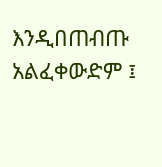እንዲበጠብጡ አልፈቀውድም ፤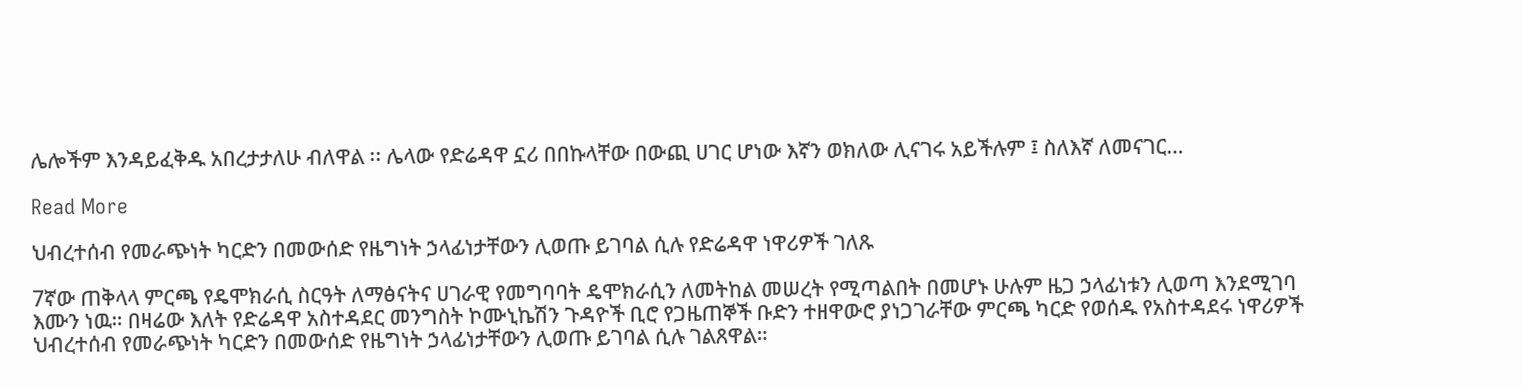ሌሎችም እንዳይፈቅዱ አበረታታለሁ ብለዋል ፡፡ ሌላው የድሬዳዋ ኗሪ በበኩላቸው በውጪ ሀገር ሆነው እኛን ወክለው ሊናገሩ አይችሉም ፤ ስለእኛ ለመናገር…

Read More

ህብረተሰብ የመራጭነት ካርድን በመውሰድ የዜግነት ኃላፊነታቸውን ሊወጡ ይገባል ሲሉ የድሬዳዋ ነዋሪዎች ገለጹ

7ኛው ጠቅላላ ምርጫ የዴሞክራሲ ስርዓት ለማፅናትና ሀገራዊ የመግባባት ዴሞክራሲን ለመትከል መሠረት የሚጣልበት በመሆኑ ሁሉም ዜጋ ኃላፊነቱን ሊወጣ እንደሚገባ እሙን ነዉ። በዛሬው እለት የድሬዳዋ አስተዳደር መንግስት ኮሙኒኬሽን ጉዳዮች ቢሮ የጋዜጠኞች ቡድን ተዘዋውሮ ያነጋገራቸው ምርጫ ካርድ የወሰዱ የአስተዳደሩ ነዋሪዎች ህብረተሰብ የመራጭነት ካርድን በመውሰድ የዜግነት ኃላፊነታቸውን ሊወጡ ይገባል ሲሉ ገልጸዋል።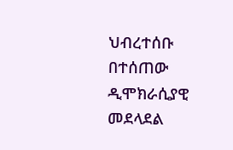ህብረተሰቡ በተሰጠው ዲሞክራሲያዊ መደላደል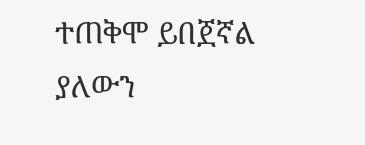ተጠቅሞ ይበጀኛል ያለውን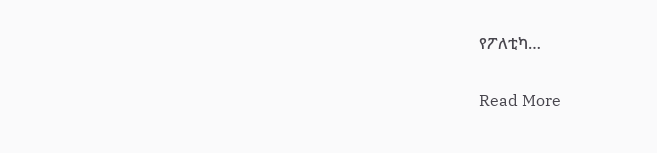የፖለቲካ…

Read More